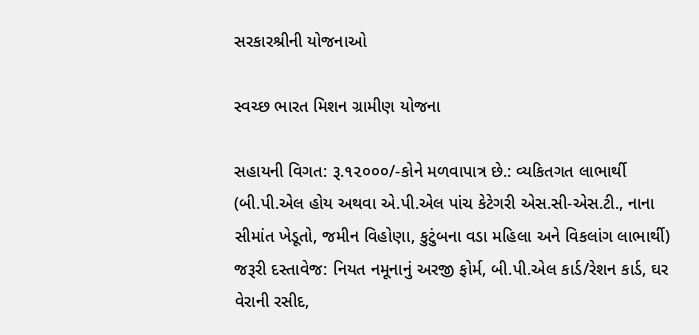સરકારશ્રીની યોજનાઓ

સ્વચ્છ ભારત મિશન ગ્રામીણ યોજના

સહાયની વિગત: રૂ.૧૨૦૦૦/-કોને મળવાપાત્ર છે.: વ્યકિતગત લાભાર્થી (બી.પી.એલ હોય અથવા એ.પી.એલ પાંચ કેટેગરી એસ.સી-એસ.ટી., નાના સીમાંત ખેડૂતો, જમીન વિહોણા, કુટુંબના વડા મહિલા અને વિકલાંગ લાભાર્થી) જરૂરી દસ્તાવેજ: નિયત નમૂનાનું અરજી ફોર્મ, બી.પી.એલ કાર્ડ/રેશન કાર્ડ, ઘર વેરાની રસીદ,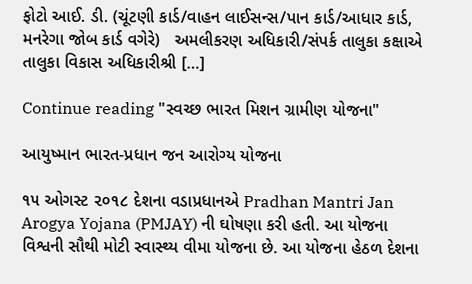ફોટો આઈ. ડી. (ચૂંટણી કાર્ડ/વાહન લાઈસન્સ/પાન કાર્ડ/આધાર કાર્ડ, મનરેગા જોબ કાર્ડ વગેરે)   અમલીકરણ અધિકારી/સંપર્ક તાલુકા કક્ષાએ તાલુકા વિકાસ અધિકારીશ્રી […]

Continue reading "સ્વચ્છ ભારત મિશન ગ્રામીણ યોજના"

આયુષ્માન ભારત-પ્રધાન જન આરોગ્ય યોજના

૧૫ ઓગસ્ટ ૨૦૧૮ દેશના વડાપ્રધાનએ Pradhan Mantri Jan Arogya Yojana (PMJAY) ની ઘોષણા કરી હતી. આ યોજના વિશ્વની સૌથી મોટી સ્વાસ્થ્ય વીમા યોજના છે. આ યોજના હેઠળ દેશના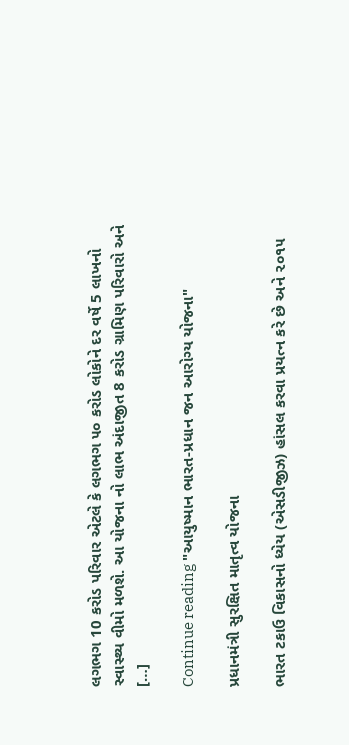લગભગ 10 કરોડ પરિવાર એટલે કે લગભગ ૫૦ કરોડ લોકોને દર વર્ષે 5 લાખનો સ્વાસ્થ્ય વીમો મળશે. આ યોજના નો લાભ અંદાજીત 8 કરોડ ગ્રામિણ પરિવારો અને […]

Continue reading "આયુષ્માન ભારત-પ્રધાન જન આરોગ્ય યોજના"

પ્રધાનમંત્રી સુરક્ષિત માતૃત્વ યોજના

ભારત ટકાઉ વિકાસનો ધ્યેય (એસડીજીઝ) હાંસલ કરવા પ્રયત્ન કરે છે અને ૨૦૧૫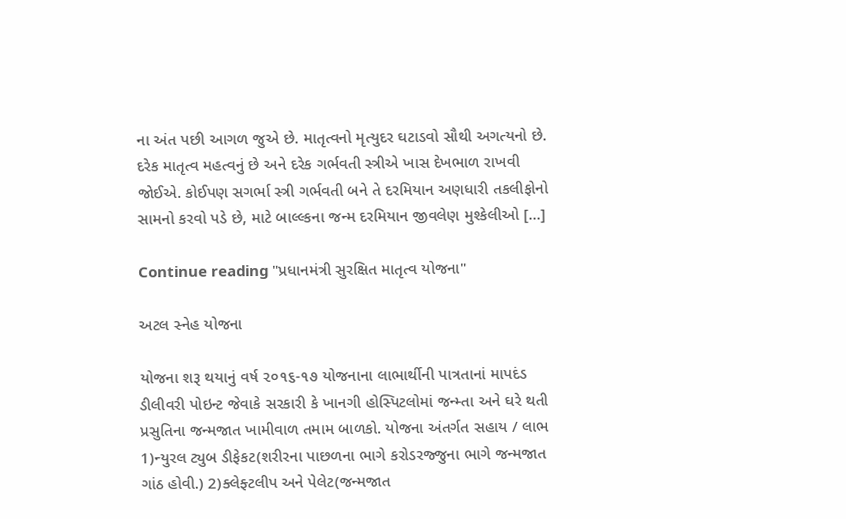ના અંત પછી આગળ જુએ છે. માતૃત્વનો મૃત્યુદર ઘટાડવો સૌથી અગત્યનો છે. દરેક માતૃત્વ મહત્વનું છે અને દરેક ગર્ભવતી સ્ત્રીએ ખાસ દેખભાળ રાખવી જોઈએ. કોઈપણ સગર્ભા સ્ત્રી ગર્ભવતી બને તે દરમિયાન અણધારી તકલીફોનો સામનો કરવો પડે છે, માટે બાલ્લ્કના જન્મ દરમિયાન જીવલેણ મુશ્કેલીઓ […]

Continue reading "પ્રધાનમંત્રી સુરક્ષિત માતૃત્વ યોજના"

અટલ સ્નેહ યોજના

યોજના શરૂ થયાનું વર્ષ ૨૦૧૬-૧૭ યોજનાના લાભાર્થીની પાત્રતાનાં માપદંડ ડીલીવરી પોઇન્ટ જેવાકે સરકારી કે ખાનગી હોસ્પિટલોમાં જન્મ્તા અને ઘરે થતી પ્રસુતિના જન્મજાત ખામીવાળ તમામ બાળકો. યોજના અંતર્ગત સહાય / લાભ 1)ન્યુરલ ટ્યુબ ડીફેકટ(શરીરના પાછળના ભાગે કરોડરજ્જુના ભાગે જન્મજાત ગાંઠ હોવી.) 2)ક્લેફ્ટલીપ અને પેલેટ(જન્મજાત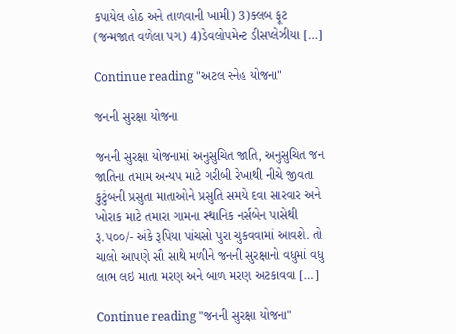કપાયેલ હોઠ અને તાળવાની ખામી) 3)ક્લબ ફૂટ (જન્મજાત વળેલા પગ) 4)ડેવલોપમેન્ટ ડીસપ્લેઝીયા […]

Continue reading "અટલ સ્નેહ યોજના"

જનની સુરક્ષા યોજના

જનની સુરક્ષા યોજનામાં અનુસુચિત જાતિ, અનુસુચિત જન જાતિના તમામ અન્યપ માટે ગરીબી રેખાથી નીચે જીવતા કુટુંબની પ્રસુતા માતાઓને પ્રસુતિ સમયે દવા સારવાર અને ખોરાક માટે તમારા ગામના સ્થાનિક નર્સબેન પાસેથી રૂ.૫૦૦/- અંકે રૂપિયા પાંચસો પુરા ચુકવવામાં આવશે. તો ચાલો આપણે સૌ સાથે મળીને જનની સુરક્ષાનો વધુમાં વધુ લાભ લઇ માતા મરણ અને બાળ મરણ અટકાવવા […]

Continue reading "જનની સુરક્ષા યોજના"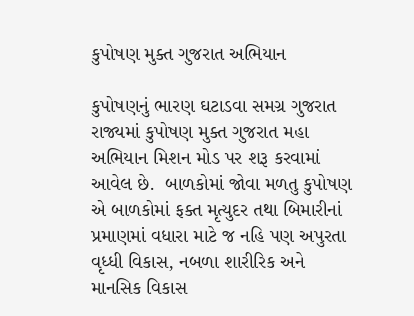કુપોષણ મુક્ત ગુજરાત અભિયાન

કુપોષણનું ભારણ ઘટાડવા સમગ્ર ગુજરાત રાજ્યમાં કુપોષણ મુક્ત ગુજરાત મહા અભિયાન મિશન મોડ પર શરૂ કરવામાં આવેલ છે.  બાળકોમાં જોવા મળતુ કુપોષણ એ બાળકોમાં ફક્ત મૃત્યુદર તથા બિમારીનાં પ્રમાણમાં વધારા માટે જ નહિ પણ અપુરતા વૃધ્ધી વિકાસ, નબળા શારીરિક અને માનસિક વિકાસ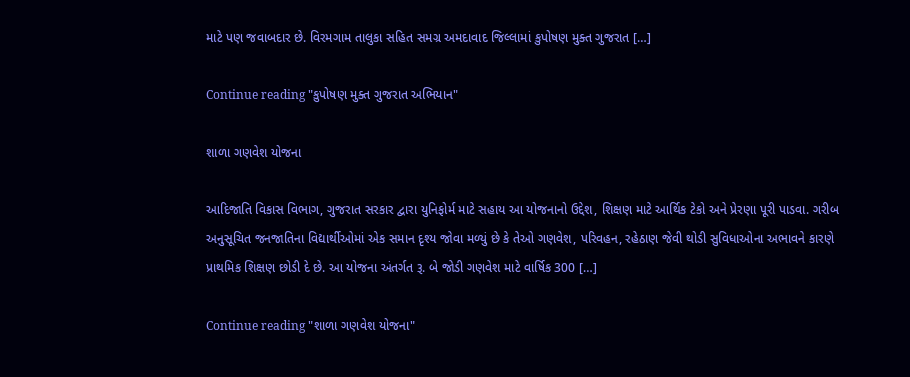માટે પણ જવાબદાર છે. વિરમગામ તાલુકા સહિત સમગ્ર અમદાવાદ જિલ્લામાં કુપોષણ મુક્ત ગુજરાત […]

Continue reading "કુપોષણ મુક્ત ગુજરાત અભિયાન"

શાળા ગણવેશ યોજના

આદિજાતિ વિકાસ વિભાગ, ગુજરાત સરકાર દ્વારા યુનિફોર્મ માટે સહાય આ યોજનાનો ઉદ્દેશ, શિક્ષણ માટે આર્થિક ટેકો અને પ્રેરણા પૂરી પાડવા. ગરીબ અનુસૂચિત જનજાતિના વિદ્યાર્થીઓમાં એક સમાન દૃશ્ય જોવા મળ્યું છે કે તેઓ ગણવેશ, પરિવહન, રહેઠાણ જેવી થોડી સુવિધાઓના અભાવને કારણે પ્રાથમિક શિક્ષણ છોડી દે છે. આ યોજના અંતર્ગત રૂ. બે જોડી ગણવેશ માટે વાર્ષિક 300 […]

Continue reading "શાળા ગણવેશ યોજના"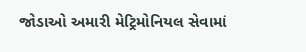જોડાઓ અમારી મેટ્રિમોનિયલ સેવામાં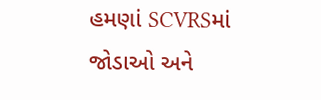હમણાં SCVRSમાં જોડાઓ અને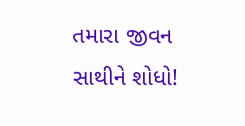તમારા જીવન સાથીને શોધો!